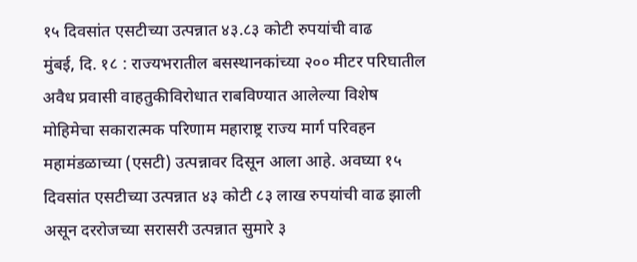१५ दिवसांत एसटीच्या उत्पन्नात ४३.८३ कोटी रुपयांची वाढ
मुंबई, दि. १८ : राज्यभरातील बसस्थानकांच्या २०० मीटर परिघातील अवैध प्रवासी वाहतुकीविरोधात राबविण्यात आलेल्या विशेष मोहिमेचा सकारात्मक परिणाम महाराष्ट्र राज्य मार्ग परिवहन महामंडळाच्या (एसटी) उत्पन्नावर दिसून आला आहे. अवघ्या १५ दिवसांत एसटीच्या उत्पन्नात ४३ कोटी ८३ लाख रुपयांची वाढ झाली असून दररोजच्या सरासरी उत्पन्नात सुमारे ३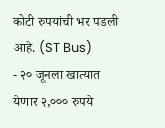कोटी रुपयांची भर पडली आहे. (ST Bus)
- २० जूनला खात्यात येणार २,००० रुपये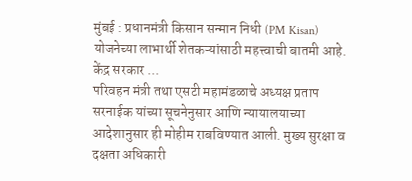मुंबई : प्रधानमंत्री किसान सन्मान निधी (PM Kisan) योजनेच्या लाभार्थी शेतकऱ्यांसाठी महत्त्वाची बातमी आहे. केंद्र सरकार ...
परिवहन मंत्री तथा एसटी महामंडळाचे अध्यक्ष प्रताप सरनाईक यांच्या सूचनेनुसार आणि न्यायालयाच्या आदेशानुसार ही मोहीम राबविण्यात आली. मुख्य सुरक्षा व दक्षता अधिकारी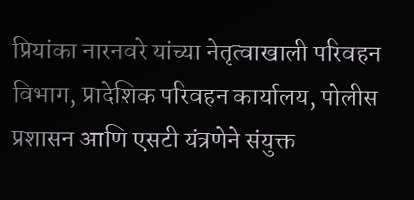प्रियांका नारनवरे यांच्या नेतृत्वाखाली परिवहन विभाग, प्रादेशिक परिवहन कार्यालय, पोलीस प्रशासन आणि एसटी यंत्रणेने संयुक्त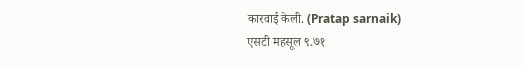कारवाई केली. (Pratap sarnaik)
एसटी महसूल ९.७१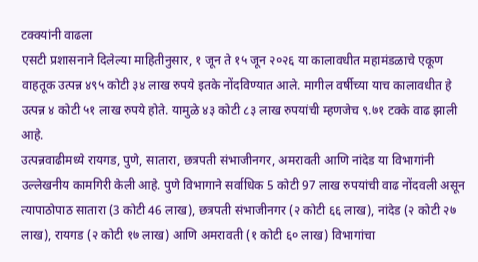टक्क्यांनी वाढला
एसटी प्रशासनाने दिलेल्या माहितीनुसार, १ जून ते १५ जून २०२६ या कालावधीत महामंडळाचे एकूण वाहतूक उत्पन्न ४९५ कोटी ३४ लाख रुपये इतके नोंदविण्यात आले. मागील वर्षीच्या याच कालावधीत हे उत्पन्न ४ कोटी ५१ लाख रुपये होते. यामुळे ४३ कोटी ८३ लाख रुपयांची म्हणजेच ९.७१ टक्के वाढ झाली आहे.
उत्पन्नवाढीमध्ये रायगड, पुणे, सातारा, छत्रपती संभाजीनगर, अमरावती आणि नांदेड या विभागांनी उल्लेखनीय कामगिरी केली आहे. पुणे विभागाने सर्वाधिक 5 कोटी 97 लाख रुपयांची वाढ नोंदवली असून त्यापाठोपाठ सातारा (3 कोटी 46 लाख), छत्रपती संभाजीनगर (२ कोटी ६६ लाख), नांदेड (२ कोटी २७ लाख), रायगड (२ कोटी १७ लाख) आणि अमरावती (१ कोटी ६० लाख) विभागांचा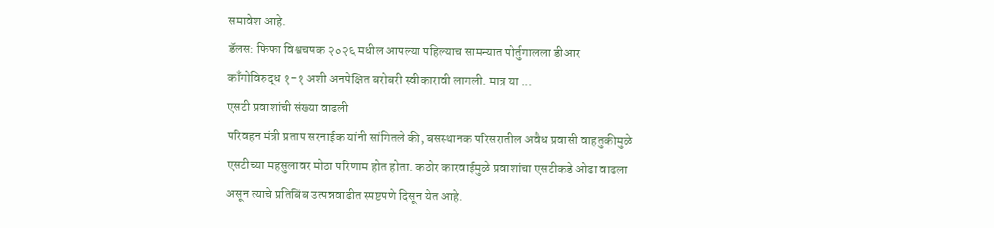समावेश आहे.
डॅलस: फिफा विश्वचषक २०२६ मधील आपल्या पहिल्याच सामन्यात पोर्तुगालला डीआर काँगोविरुद्ध १-१ अशी अनपेक्षित बरोबरी स्वीकारावी लागली. मात्र या ...
एसटी प्रवाशांची संख्या वाढली
परिवहन मंत्री प्रताप सरनाईक यांनी सांगितले की, बसस्थानक परिसरातील अवैध प्रवासी वाहतुकीमुळे एसटीच्या महसुलावर मोठा परिणाम होत होता. कठोर कारवाईमुळे प्रवाशांचा एसटीकडे ओढा वाढला असून त्याचे प्रतिबिंब उत्पन्नवाढीत स्पष्टपणे दिसून येत आहे.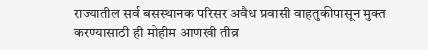राज्यातील सर्व बसस्थानक परिसर अवैध प्रवासी वाहतुकीपासून मुक्त करण्यासाठी ही मोहीम आणखी तीव्र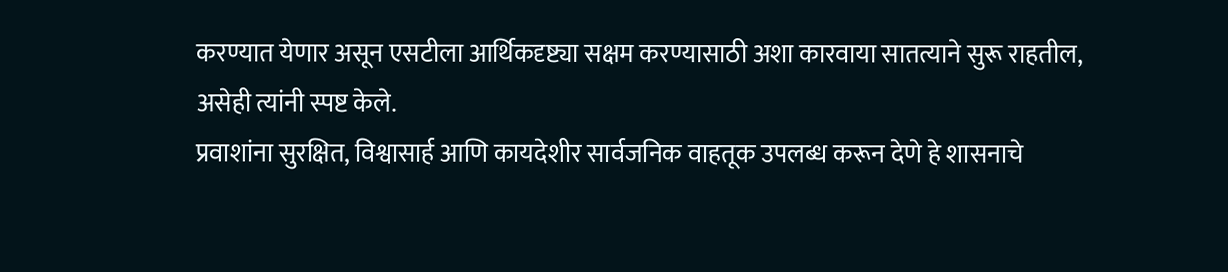करण्यात येणार असून एसटीला आर्थिकदृष्ट्या सक्षम करण्यासाठी अशा कारवाया सातत्याने सुरू राहतील, असेही त्यांनी स्पष्ट केले.
प्रवाशांना सुरक्षित, विश्वासार्ह आणि कायदेशीर सार्वजनिक वाहतूक उपलब्ध करून देणे हे शासनाचे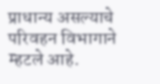प्राधान्य असल्याचे परिवहन विभागाने म्हटले आहे.